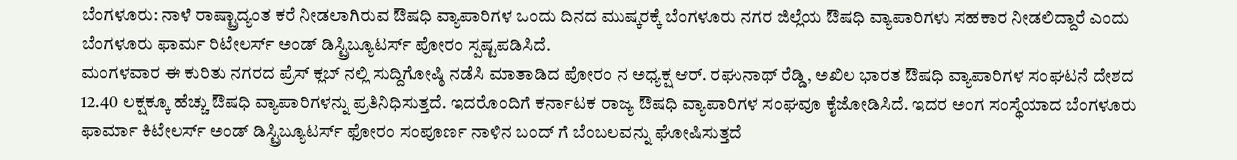ಬೆಂಗಳೂರು: ನಾಳೆ ರಾಷ್ಟ್ರಾದ್ಯಂತ ಕರೆ ನೀಡಲಾಗಿರುವ ಔಷಧಿ ವ್ಯಾಪಾರಿಗಳ ಒಂದು ದಿನದ ಮುಷ್ಕರಕ್ಕೆ ಬೆಂಗಳೂರು ನಗರ ಜಿಲ್ಲೆಯ ಔಷಧಿ ವ್ಯಾಪಾರಿಗಳು ಸಹಕಾರ ನೀಡಲಿದ್ದಾರೆ ಎಂದು ಬೆಂಗಳೂರು ಫಾರ್ಮ ರಿಟೇಲರ್ಸ್ ಅಂಡ್ ಡಿಸ್ಟ್ರಿಬ್ಯೂಟರ್ಸ್ ಪೋರಂ ಸ್ಪಷ್ಟಪಡಿಸಿದೆ.
ಮಂಗಳವಾರ ಈ ಕುರಿತು ನಗರದ ಪ್ರೆಸ್ ಕ್ಲಬ್ ನಲ್ಲಿ ಸುದ್ದಿಗೋಷ್ಠಿ ನಡೆಸಿ ಮಾತಾಡಿದ ಪೋರಂ ನ ಅಧ್ಯಕ್ಷ ಆರ್. ರಘುನಾಥ್ ರೆಡ್ಡಿ, ಅಖಿಲ ಭಾರತ ಔಷಧಿ ವ್ಯಾಪಾರಿಗಳ ಸಂಘಟನೆ ದೇಶದ 12.40 ಲಕ್ಷಕ್ಕೂ ಹೆಚ್ಚು ಔಷಧಿ ವ್ಯಾಪಾರಿಗಳನ್ನು ಪ್ರತಿನಿಧಿಸುತ್ತದೆ. ಇದರೊಂದಿಗೆ ಕರ್ನಾಟಕ ರಾಜ್ಯ ಔಷಧಿ ವ್ಯಾಪಾರಿಗಳ ಸಂಘವೂ ಕೈಜೋಡಿಸಿದೆ. ಇದರ ಅಂಗ ಸಂಸ್ಥೆಯಾದ ಬೆಂಗಳೂರು ಫಾರ್ಮಾ ಕಿಟೇಲರ್ಸ್ ಅಂಡ್ ಡಿಸ್ಟ್ರಿಬ್ಯೂಟರ್ಸ್ ಫೋರಂ ಸಂಪೂರ್ಣ ನಾಳಿನ ಬಂದ್ ಗೆ ಬೆಂಬಲವನ್ನು ಘೋಷಿಸುತ್ತದೆ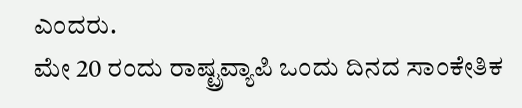ಎಂದರು.
ಮೇ 20 ರಂದು ರಾಷ್ಟ್ರವ್ಯಾಪಿ ಒಂದು ದಿನದ ಸಾಂಕೇತಿಕ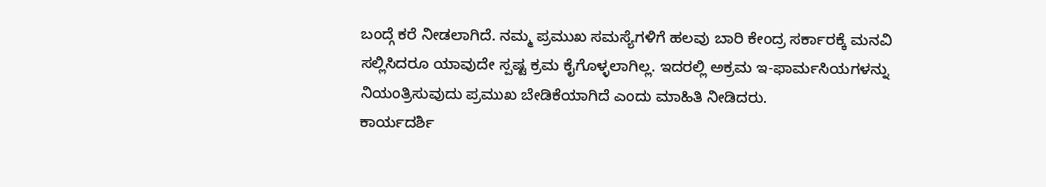ಬಂದ್ಗೆ ಕರೆ ನೀಡಲಾಗಿದೆ. ನಮ್ಮ ಪ್ರಮುಖ ಸಮಸ್ಯೆಗಳಿಗೆ ಹಲವು ಬಾರಿ ಕೇಂದ್ರ ಸರ್ಕಾರಕ್ಕೆ ಮನವಿ ಸಲ್ಲಿಸಿದರೂ ಯಾವುದೇ ಸ್ಪಷ್ಟ ಕ್ರಮ ಕೈಗೊಳ್ಳಲಾಗಿಲ್ಲ. ಇದರಲ್ಲಿ ಅಕ್ರಮ ಇ-ಫಾರ್ಮಸಿಯಗಳನ್ನು ನಿಯಂತ್ರಿಸುವುದು ಪ್ರಮುಖ ಬೇಡಿಕೆಯಾಗಿದೆ ಎಂದು ಮಾಹಿತಿ ನೀಡಿದರು.
ಕಾರ್ಯದರ್ಶಿ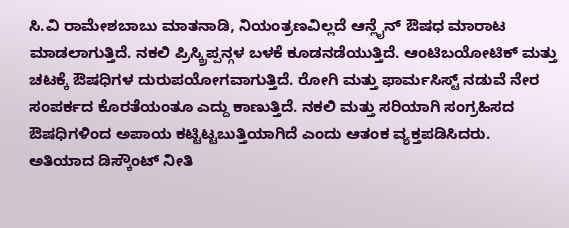ಸಿ.ವಿ ರಾಮೇಶಬಾಬು ಮಾತನಾಡಿ, ನಿಯಂತ್ರಣವಿಲ್ಲದೆ ಆನ್ಲೈನ್ ಔಷಧ ಮಾರಾಟ ಮಾಡಲಾಗುತ್ತಿದೆ. ನಕಲಿ ಪ್ರಿಸ್ಕ್ರಿಪ್ಪನ್ಗಳ ಬಳಕೆ ಕೂಡನಡೆಯುತ್ತಿದೆ. ಆಂಟಿಬಯೋಟಿಕ್ ಮತ್ತು ಚಟಕ್ಕೆ ಔಷಧಿಗಳ ದುರುಪಯೋಗವಾಗುತ್ತಿದೆ. ರೋಗಿ ಮತ್ತು ಫಾರ್ಮಸಿಸ್ಟ್ ನಡುವೆ ನೇರ ಸಂಪರ್ಕದ ಕೊರತೆಯಂತೂ ಎದ್ದು ಕಾಣುತ್ತಿದೆ. ನಕಲಿ ಮತ್ತು ಸರಿಯಾಗಿ ಸಂಗ್ರಹಿಸದ ಔಷಧಿಗಳಿಂದ ಅಪಾಯ ಕಟ್ಟಿಟ್ಟಬುತ್ತಿಯಾಗಿದೆ ಎಂದು ಆತಂಕ ವ್ಯಕ್ತಪಡಿಸಿದರು.
ಅತಿಯಾದ ಡಿಸ್ಕೌಂಟ್ ನೀತಿ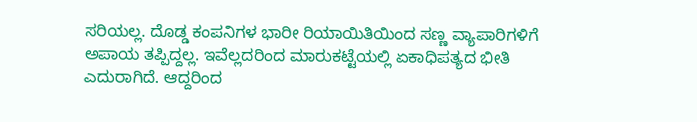ಸರಿಯಲ್ಲ. ದೊಡ್ಡ ಕಂಪನಿಗಳ ಭಾರೀ ರಿಯಾಯಿತಿಯಿಂದ ಸಣ್ಣ ವ್ಯಾಪಾರಿಗಳಿಗೆ ಅಪಾಯ ತಪ್ಪಿದ್ದಲ್ಲ. ಇವೆಲ್ಲದರಿಂದ ಮಾರುಕಟ್ಟೆಯಲ್ಲಿ ಏಕಾಧಿಪತ್ಯದ ಭೀತಿ ಎದುರಾಗಿದೆ. ಆದ್ದರಿಂದ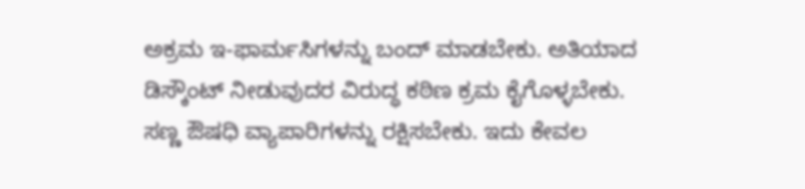ಅಕ್ರಮ ಇ-ಫಾರ್ಮಸಿಗಳನ್ನು ಬಂದ್ ಮಾಡಬೇಕು. ಅತಿಯಾದ ಡಿಸ್ಕೌಂಟ್ ನೀಡುವುದರ ವಿರುದ್ಧ ಕಠಿಣ ಕ್ರಮ ಕೈಗೊಳ್ಳಬೇಕು. ಸಣ್ಣ ಔಷಧಿ ವ್ಯಾಪಾರಿಗಳನ್ನು ರಕ್ಷಿಸಬೇಕು. ಇದು ಕೇವಲ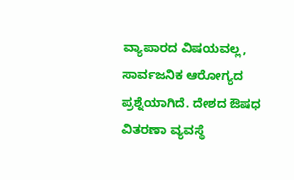ವ್ಯಾಪಾರದ ವಿಷಯವಲ್ಲ, ಸಾರ್ವಜನಿಕ ಆರೋಗ್ಯದ ಪ್ರಶ್ನೆಯಾಗಿದೆ. ದೇಶದ ಔಷಧ ವಿತರಣಾ ವ್ಯವಸ್ಥೆ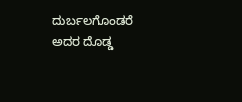ದುರ್ಬಲಗೊಂಡರೆ ಅದರ ದೊಡ್ಡ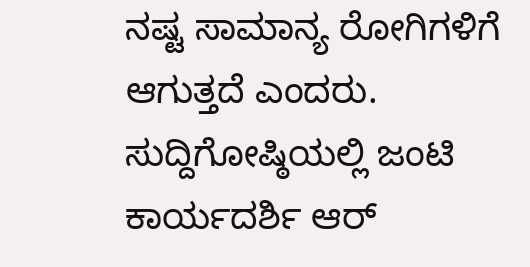ನಷ್ಟ ಸಾಮಾನ್ಯ ರೋಗಿಗಳಿಗೆ ಆಗುತ್ತದೆ ಎಂದರು.
ಸುದ್ದಿಗೋಷ್ಠಿಯಲ್ಲಿ ಜಂಟಿ ಕಾರ್ಯದರ್ಶಿ ಆರ್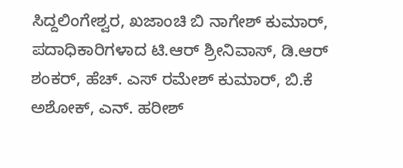ಸಿದ್ದಲಿಂಗೇಶ್ವರ, ಖಜಾಂಚಿ ಬಿ ನಾಗೇಶ್ ಕುಮಾರ್, ಪದಾಧಿಕಾರಿಗಳಾದ ಟಿ.ಆರ್ ಶ್ರೀನಿವಾಸ್, ಡಿ.ಆರ್ ಶಂಕರ್, ಹೆಚ್. ಎಸ್ ರಮೇಶ್ ಕುಮಾರ್, ಬಿ.ಕೆ ಅಶೋಕ್, ಎನ್. ಹರೀಶ್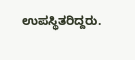ಉಪಸ್ಥಿತರಿದ್ದರು.